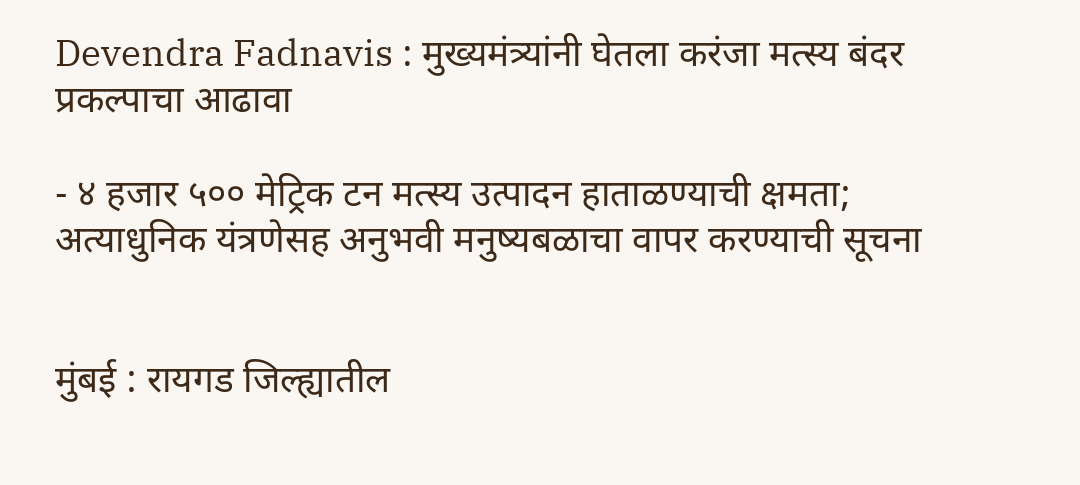Devendra Fadnavis : मुख्यमंत्र्यांनी घेतला करंजा मत्स्य बंदर प्रकल्पाचा आढावा

- ४ हजार ५०० मेट्रिक टन मत्स्य उत्पादन हाताळण्याची क्षमता; अत्याधुनिक यंत्रणेसह अनुभवी मनुष्यबळाचा वापर करण्याची सूचना


मुंबई : रायगड जिल्ह्यातील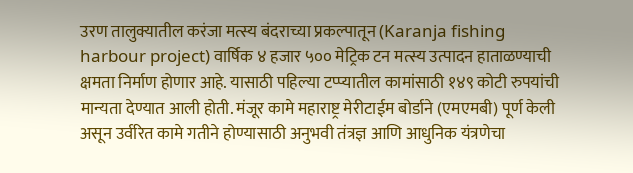उरण तालुक्यातील करंजा मत्स्य बंदराच्या प्रकल्पातून (Karanja fishing harbour project) वार्षिक ४ हजार ५०० मेट्रिक टन मत्स्य उत्पादन हाताळण्याची क्षमता निर्माण होणार आहे. यासाठी पहिल्या टप्प्यातील कामांसाठी १४९ कोटी रुपयांची मान्यता देण्यात आली होती. मंजूर कामे महाराष्ट्र मेरीटाईम बोर्डाने (एमएमबी) पूर्ण केली असून उर्वरित कामे गतीने होण्यासाठी अनुभवी तंत्रज्ञ आणि आधुनिक यंत्रणेचा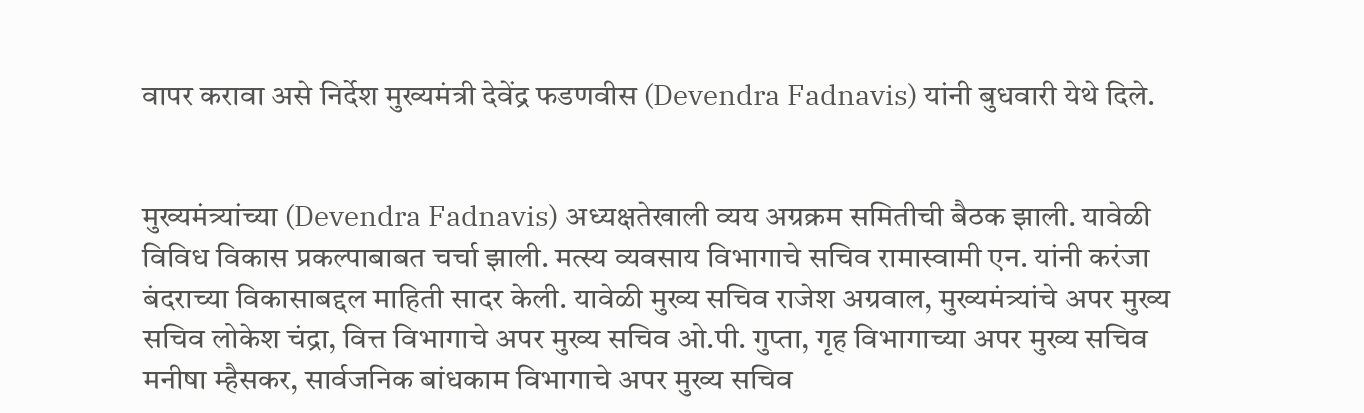वापर करावा असे निर्देश मुख्यमंत्री देवेंद्र फडणवीस (Devendra Fadnavis) यांनी बुधवारी येथे दिले.


मुख्यमंत्र्यांच्या (Devendra Fadnavis) अध्यक्षतेखाली व्यय अग्रक्रम समितीची बैठक झाली. यावेळी विविध विकास प्रकल्पाबाबत चर्चा झाली. मत्स्य व्यवसाय विभागाचे सचिव रामास्वामी एन. यांनी करंजा बंदराच्या विकासाबद्दल माहिती सादर केली. यावेळी मुख्य सचिव राजेश अग्रवाल, मुख्यमंत्र्यांचे अपर मुख्य सचिव लोकेश चंद्रा, वित्त विभागाचे अपर मुख्य सचिव ओ.पी. गुप्ता, गृह विभागाच्या अपर मुख्य सचिव मनीषा म्हैसकर, सार्वजनिक बांधकाम विभागाचे अपर मुख्य सचिव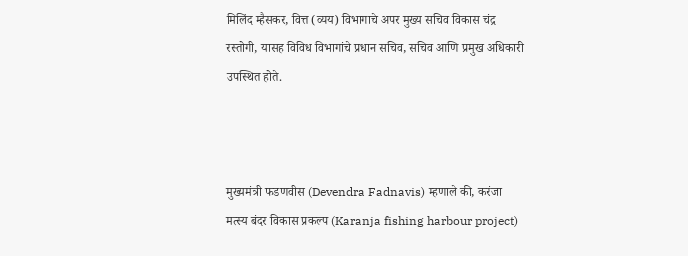मिलिंद म्हैसकर, वित्त (व्यय) विभागाचे अपर मुख्य सचिव विकास चंद्र रस्तोगी, यासह विविध विभागांचे प्रधान सचिव, सचिव आणि प्रमुख अधिकारी उपस्थित होते.



मुख्यमंत्री फडणवीस (Devendra Fadnavis) म्हणाले की, करंजा मत्स्य बंदर विकास प्रकल्प (Karanja fishing harbour project)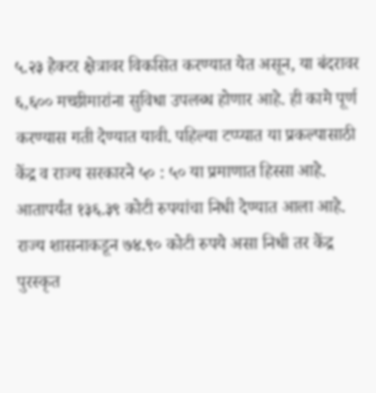५.२३ हेक्टर क्षेत्रावर विकसित करण्यात येत असून, या बंदरावर ६,६०० मच्छीमारांना सुविधा उपलब्ध होणार आहे. ही कामे पूर्ण करण्यास गती देण्यात यावी. पहिल्या टप्प्यात या प्रकल्पासाठी केंद्र व राज्य सरकारने ५० : ५० या प्रमाणात हिस्सा आहे. आतापर्यंत १३६.३९ कोटी रुपयांचा निधी देण्यात आला आहे. राज्य शासनाकडून ७४.९० कोटी रुपये असा निधी तर केंद्र पुरस्कृत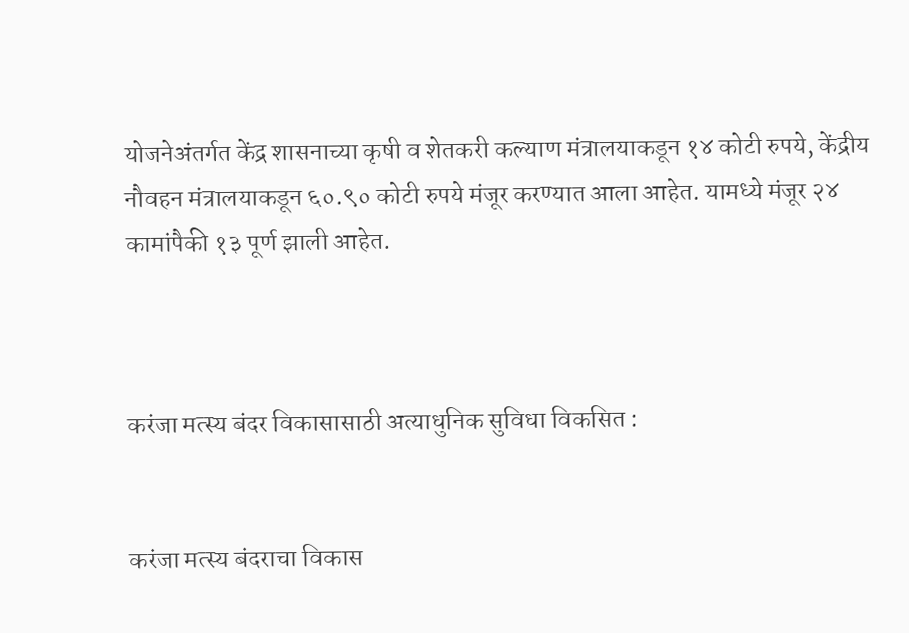योजनेअंतर्गत केंद्र शासनाच्या कृषी व शेतकरी कल्याण मंत्रालयाकडून १४ कोटी रुपये, केंद्रीय नौवहन मंत्रालयाकडून ६०.९० कोटी रुपये मंजूर करण्यात आला आहेत. यामध्ये मंजूर २४ कामांपैकी १३ पूर्ण झाली आहेत.



करंजा मत्स्य बंदर विकासासाठी अत्याधुनिक सुविधा विकसित :


करंजा मत्स्य बंदराचा विकास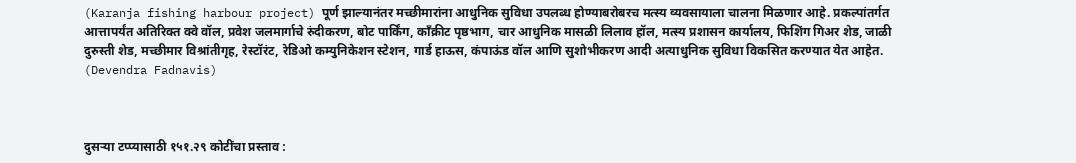(Karanja fishing harbour project) पूर्ण झाल्यानंतर मच्छीमारांना आधुनिक सुविधा उपलब्ध होण्याबरोबरच मत्स्य व्यवसायाला चालना मिळणार आहे. प्रकल्पांतर्गत आत्तापर्यंत अतिरिक्त क्वे वॉल, प्रवेश जलमार्गाचे रुंदीकरण, बोट पार्किंग, काँक्रीट पृष्ठभाग, चार आधुनिक मासळी लिलाव हॉल, मत्स्य प्रशासन कार्यालय, फिशिंग गिअर शेड, जाळी दुरुस्ती शेड, मच्छीमार विश्रांतीगृह, रेस्टॉरंट, रेडिओ कम्युनिकेशन स्टेशन, गार्ड हाऊस, कंपाऊंड वॉल आणि सुशोभीकरण आदी अत्याधुनिक सुविधा विकसित करण्यात येत आहेत. (Devendra Fadnavis)



दुसऱ्या टप्प्यासाठी १५१.२९ कोटींचा प्रस्ताव :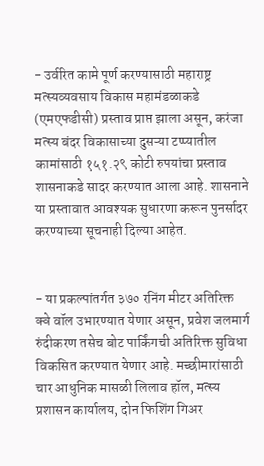- उर्वरित कामे पूर्ण करण्यासाठी महाराष्ट्र मत्स्यव्यवसाय विकास महामंडळाकडे (एमएफडीसी) प्रस्ताव प्राप्त झाला असून, करंजा मत्स्य बंदर विकासाच्या दुसऱ्या टप्प्यातील कामांसाठी १५१.२९ कोटी रुपयांचा प्रस्ताव शासनाकडे सादर करण्यात आला आहे. शासनाने या प्रस्तावात आवश्यक सुधारणा करून पुनर्सादर करण्याच्या सूचनाही दिल्या आहेत.


- या प्रकल्पांतर्गत ३७० रनिंग मीटर अतिरिक्त क्वे वॉल उभारण्यात येणार असून, प्रवेश जलमार्ग रुंदीकरण तसेच बोट पार्किंगची अतिरिक्त सुविधा विकसित करण्यात येणार आहे. मच्छीमारांसाठी चार आधुनिक मासळी लिलाव हॉल, मत्स्य प्रशासन कार्यालय, दोन फिशिंग गिअर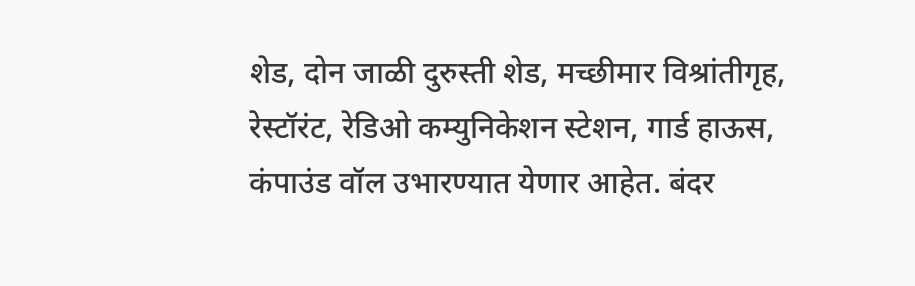शेड, दोन जाळी दुरुस्ती शेड, मच्छीमार विश्रांतीगृह, रेस्टॉरंट, रेडिओ कम्युनिकेशन स्टेशन, गार्ड हाऊस, कंपाउंड वॉल उभारण्यात येणार आहेत. बंदर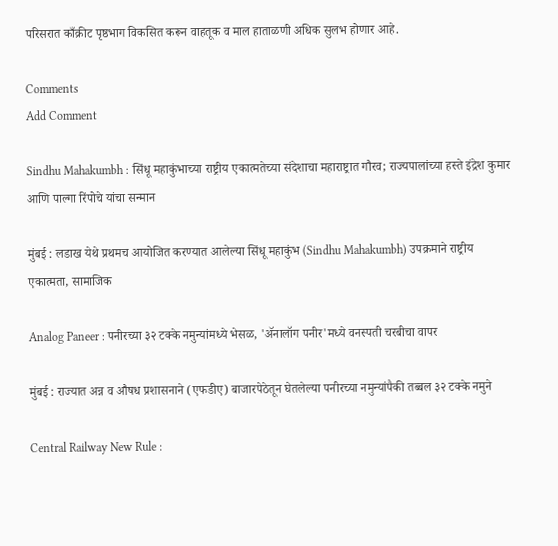परिसरात काँक्रीट पृष्ठभाग विकसित करून वाहतूक व माल हाताळणी अधिक सुलभ होणार आहे.

Comments
Add Comment

Sindhu Mahakumbh : सिंधू महाकुंभाच्या राष्ट्रीय एकात्मतेच्या संदेशाचा महाराष्ट्रात गौरव; राज्यपालांच्या हस्ते इंद्रेश कुमार आणि पाल्गा रिंपोचे यांचा सन्मान

मुंबई : लडाख येथे प्रथमच आयोजित करण्यात आलेल्या सिंधू महाकुंभ (Sindhu Mahakumbh) उपक्रमाने राष्ट्रीय एकात्मता, सामाजिक

Analog Paneer : पनीरच्या ३२ टक्के नमुन्यांमध्ये भेसळ, 'ॲनालॉग पनीर'मध्ये वनस्पती चरबीचा वापर

मुंबई : राज्यात अन्न व औषध प्रशासनाने (एफडीए) बाजारपेठेतून घेतलेल्या पनीरच्या नमुन्यांपैकी तब्बल ३२ टक्के नमुने

Central Railway New Rule :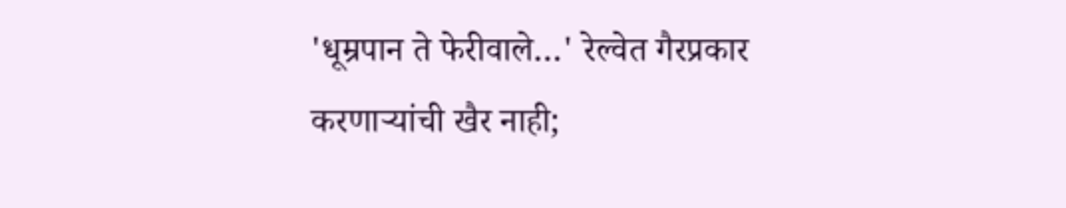'धूम्रपान ते फेरीवाले…' रेल्वेत गैरप्रकार करणाऱ्यांची खैर नाही;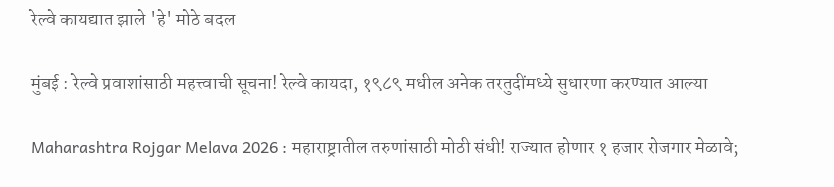रेल्वे कायद्यात झाले 'हे' मोठे बदल

मुंबई : रेल्वे प्रवाशांसाठी महत्त्वाची सूचना! रेल्वे कायदा, १९८९ मधील अनेक तरतुदींमध्ये सुधारणा करण्यात आल्या

Maharashtra Rojgar Melava 2026 : महाराष्ट्रातील तरुणांसाठी मोठी संधी! राज्यात होणार १ हजार रोजगार मेळावे;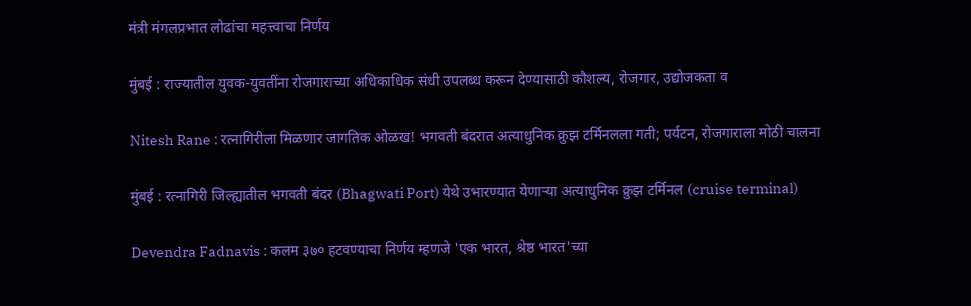मंत्री मंगलप्रभात लोढांचा महत्त्वाचा निर्णय

मुंबई : राज्यातील युवक-युवतींना रोजगाराच्या अधिकाधिक संधी उपलब्ध करून देण्यासाठी कौशल्य, रोजगार, उद्योजकता व

Nitesh Rane : रत्नागिरीला मिळणार जागतिक ओळख! भगवती बंदरात अत्याधुनिक क्रुझ टर्मिनलला गती; पर्यटन, रोजगाराला मोठी चालना

मुंबई : रत्नागिरी जिल्ह्यातील भगवती बंदर (Bhagwati Port) येथे उभारण्यात येणाऱ्या अत्याधुनिक क्रुझ टर्मिनल (cruise terminal)

Devendra Fadnavis : कलम ३७० हटवण्याचा निर्णय म्हणजे 'एक भारत, श्रेष्ठ भारत'च्या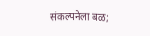संकल्पनेला बळ;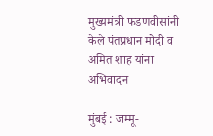मुख्यमंत्री फडणवीसांनी केले पंतप्रधान मोदी व अमित शाह यांना अभिवादन

मुंबई : जम्मू-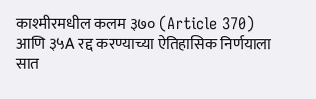काश्मीरमधील कलम ३७० (Article 370) आणि ३५A रद्द करण्याच्या ऐतिहासिक निर्णयाला सात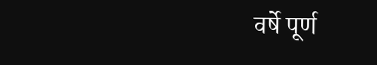वर्षे पूर्ण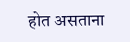होत असताना